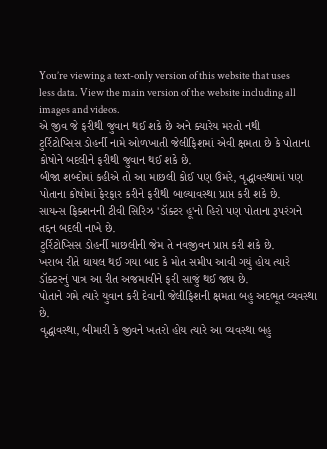You’re viewing a text-only version of this website that uses less data. View the main version of the website including all images and videos.
એ જીવ જે ફરીથી જુવાન થઈ શકે છે અને ક્યારેય મરતો નથી
ટુર્રિટોપ્સિસ ડોહર્ની નામે ઓળખાતી જેલીફિશમાં એવી ક્ષમતા છે કે પોતાના કોષોને બદલીને ફરીથી જુવાન થઈ શકે છે.
બીજા શબ્દોમાં કહીએ તો આ માછલી કોઈ પણ ઉંમરે, વૃદ્ધાવસ્થામાં પણ પોતાના કોષોમાં ફેરફાર કરીને ફરીથી બાલ્યાવસ્થા પ્રાપ્ત કરી શકે છે.
સાયન્સ ફિક્શનની ટીવી સિરિઝ 'ડૉક્ટર હૂ'નો હિરો પણ પોતાના રૂપરંગને તદ્દન બદલી નાખે છે.
ટુર્રિટોપ્સિસ ડોહર્ની માછલીની જેમ તે નવજીવન પ્રાપ્ત કરી શકે છે.
ખરાબ રીતે ઘાયલ થઈ ગયા બાદ કે મોત સમીપ આવી ગયું હોય ત્યારે ડૉક્ટરનું પાત્ર આ રીત અજમાવીને ફરી સાજું થઈ જાય છે.
પોતાને ગમે ત્યારે યુવાન કરી દેવાની જેલીફિશની ક્ષમતા બહુ અદભૂત વ્યવસ્થા છે.
વૃદ્ધાવસ્થા, બીમારી કે જીવને ખતરો હોય ત્યારે આ વ્યવસ્થા બહુ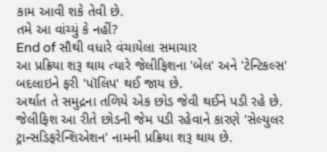કામ આવી શકે તેવી છે.
તમે આ વાંચ્યું કે નહીં?
End of સૌથી વધારે વંચાયેલા સમાચાર
આ પ્રક્રિયા શરૂ થાય ત્યારે જેલીફિશના 'બેલ' અને 'ટેન્ટિકલ્સ' બદલાઇને ફરી 'પૉલિપ' થઈ જાય છે.
અર્થાત તે સમુદ્રના તળિયે એક છોડ જેવી થઈને પડી રહે છે.
જેલીફિશ આ રીતે છોડની જેમ પડી રહેવાને કારણે 'સેલ્યુલર ટ્રાન્સડિફરેન્શિએશન' નામની પ્રક્રિયા શરૂ થાય છે.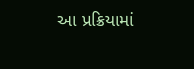આ પ્રક્રિયામાં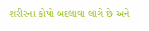શરીરના કોષો બદલાવા લાગે છે અને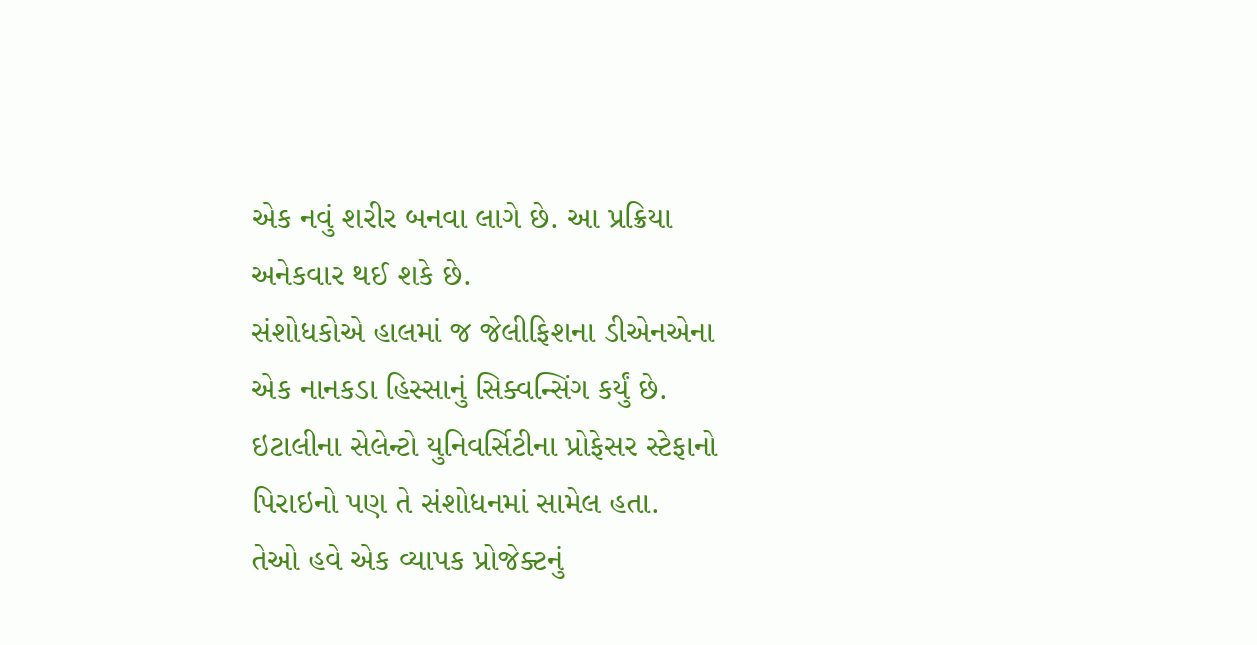એક નવું શરીર બનવા લાગે છે. આ પ્રક્રિયા અનેકવાર થઈ શકે છે.
સંશોધકોએ હાલમાં જ જેલીફિશના ડીએનએના એક નાનકડા હિસ્સાનું સિક્વન્સિંગ કર્યું છે.
ઇટાલીના સેલેન્ટો યુનિવર્સિટીના પ્રોફેસર સ્ટેફાનો પિરાઇનો પણ તે સંશોધનમાં સામેલ હતા.
તેઓ હવે એક વ્યાપક પ્રોજેક્ટનું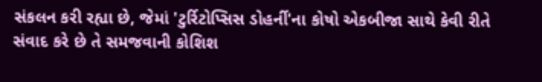સંકલન કરી રહ્યા છે, જેમાં 'ટુર્રિટોપ્સિસ ડોહર્ની'ના કોષો એકબીજા સાથે કેવી રીતે સંવાદ કરે છે તે સમજવાની કોશિશ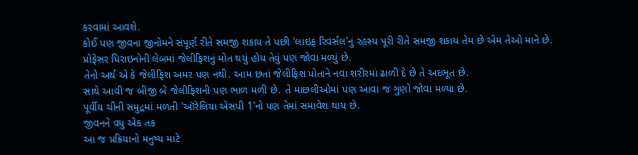કરવામાં આવશે.
કોઈ પણ જીવના જીનોમને સંપૂર્ણ રીતે સમજી શકાય તે પછી 'લાઇફ રિવર્સલ'નું રહસ્ય પૂરી રીતે સમજી શકાય તેમ છે એમ તેઓ માને છે.
પ્રોફેસર પિરાઇનોની લેબમાં જેલીફિશનું મોત થયું હોય તેવું પણ જોવા મળ્યું છે.
તેનો અર્થ એ કે જેલીફિશ અમર પણ નથી. આમ છતાં જેલીફિશ પોતાને નવા શરીરમાં ઢાળી દે છે તે અદભૂત છે.
સાથે આવી જ બીજી બે જેલીફિશની પણ ભાળ મળી છે. તે માછલીઓમાં પણ આવા જ ગુણો જોવા મળ્યા છે.
પૂર્વીય ચીની સમુદ્રમાં મળતી 'ઑરેલિયા એસપી 1'નો પણ તેમાં સમાવેશ થાય છે.
જીવનને વધુ એક તક
આ જ પ્રક્રિયાનો મનુષ્ય માટે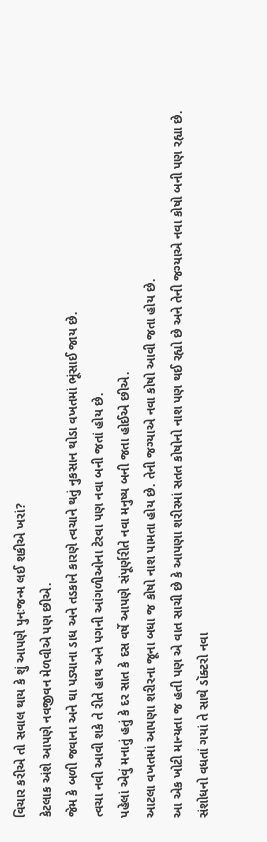વિચાર કરીએ તો સવાલ થાય કે શું આપણે પુનઃજન્મ લઈ શકીએ ખરાં?
કેટલાક અંશે આપણે નવજીવન મેળવીએ પણ છીએ.
જેમ કે બળી જવાના અને ઘા પડ્યાના ડાધ અને તડકાને કારણે ત્વચાને થતું નુકસાન થોડા વખતમાં ભૂંસાઈ જાય છે.
ત્વચા નવી આવી શકે તે રીતે હાથ અને પગની આંગળીઓના ટેરવા પણ નવા બની જતાં હોય છે.
પહેલાં એવું મનાતું હતું કે દર સાત કે દસ વર્ષે આપણે સંપૂર્ણરીતે નવા મનુષ્ય બની જતા હોઈએ છીએ.
આટલા વખતમાં આપણા શરીરના જૂના બધા જ કોષો નાશ પામતા હોય છે. તેની જગ્યાએ નવા કોષો આવી જતા હોય છે.
આ એક ખોટી માન્યતા જ હતી પણ એ વાત સાચી છે કે આપણા શરીરમાં સતત કોષોનો નાશ પણ થઈ રહ્યો છે અને તેની જગ્યાએ નવા કોષો બની પણ રહ્યા છે.
સંશોધનો વધતાં ગયાં તે સાથે ડૉક્ટરો નવા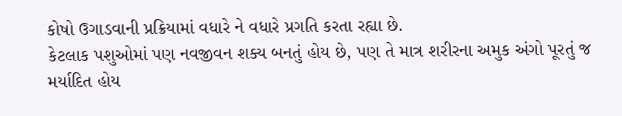કોષો ઉગાડવાની પ્રક્રિયામાં વધારે ને વધારે પ્રગતિ કરતા રહ્યા છે.
કેટલાક પશુઓમાં પણ નવજીવન શક્ય બનતું હોય છે, પણ તે માત્ર શરીરના અમુક અંગો પૂરતું જ મર્યાદિત હોય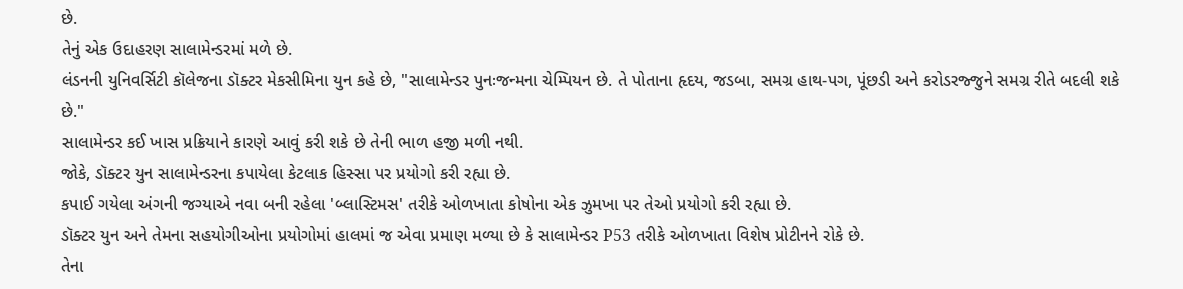છે.
તેનું એક ઉદાહરણ સાલામેન્ડરમાં મળે છે.
લંડનની યુનિવર્સિટી કૉલેજના ડૉક્ટર મેકસીમિના યુન કહે છે, "સાલામેન્ડર પુનઃજન્મના ચેમ્પિયન છે. તે પોતાના હૃદય, જડબા, સમગ્ર હાથ-પગ, પૂંછડી અને કરોડરજ્જુને સમગ્ર રીતે બદલી શકે છે."
સાલામેન્ડર કઈ ખાસ પ્રક્રિયાને કારણે આવું કરી શકે છે તેની ભાળ હજી મળી નથી.
જોકે, ડૉક્ટર યુન સાલામેન્ડરના કપાયેલા કેટલાક હિસ્સા પર પ્રયોગો કરી રહ્યા છે.
કપાઈ ગયેલા અંગની જગ્યાએ નવા બની રહેલા 'બ્લાસ્ટિમસ' તરીકે ઓળખાતા કોષોના એક ઝુમખા પર તેઓ પ્રયોગો કરી રહ્યા છે.
ડૉક્ટર યુન અને તેમના સહયોગીઓના પ્રયોગોમાં હાલમાં જ એવા પ્રમાણ મળ્યા છે કે સાલામેન્ડર P53 તરીકે ઓળખાતા વિશેષ પ્રોટીનને રોકે છે.
તેના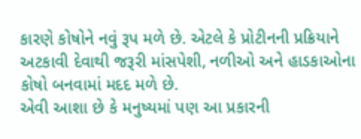કારણે કોષોને નવું રૂપ મળે છે. એટલે કે પ્રોટીનની પ્રક્રિયાને અટકાવી દેવાથી જરૂરી માંસપેશી, નળીઓ અને હાડકાઓના કોષો બનવામાં મદદ મળે છે.
એવી આશા છે કે મનુષ્યમાં પણ આ પ્રકારની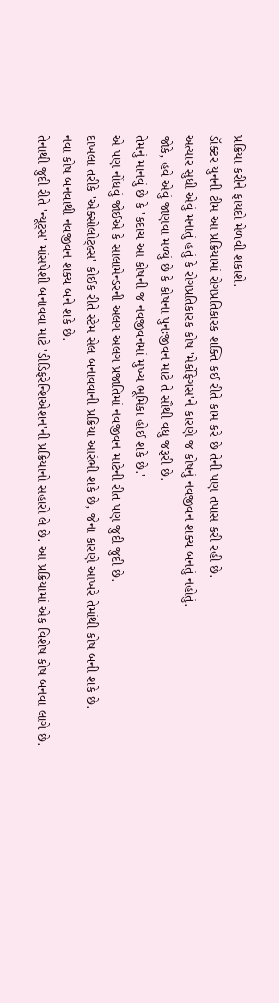પ્રક્રિયા કરીને ફાયદો મેળવી શકાશે.
ડૉક્ટર યુનની ટીમ આ પ્રક્રિયામાં રોગપ્રતિકારક શક્તિ કઈ રીતે કામ કરે છે તેની પણ તપાસ કરી રહી છે.
અત્યાર સુધી એવું મનાતું હતું કે રોગપ્રતિકારક કોષ 'મેર્કોફેગસ'ને કારણે જ કોષનું નવજીવન શક્ય બનતું નહોતું.
જોકે, હવે એવું જાણવા મળ્યું છે કે કોષના પુનઃજીવન માટે તે સૌથી વધુ જરૂરી છે.
તેમનું માનવું છે કે 'કદાચ આ કોષની જ નવજીવનમાં મુખ્ય ભૂમિકા હોઈ શકે છે.'
એ પણ નોંધવું જોઈએ કે સાલામેન્ડરની અલગ અલગ પ્રજાતિમાં નવજીવન માટેની રીત પણ જુદી જુદી છે.
દાખલા તરીકે 'એક્સોલોટ્લ્સ' કોઈક રીતે સ્ટેમ સેલ બનાવવાની પ્રક્રિયા આરંભી શકે છે, જેના કારણે આખરે તેમાંથી કોષ બની શકે છે.
નવા કોષ બનવાથી નવજીવન શક્ય બને શકે છે.
તેનાથી જુદી રીતે 'ન્યૂટ્સ' માંસપેશી બનાવવા માટે 'ડીડિફરેન્શિએશન'ની પ્રક્રિયાનો સહારો લે છે. આ પ્રક્રિયામાં એક વિશેષ કોષ બનવા લાગે છે.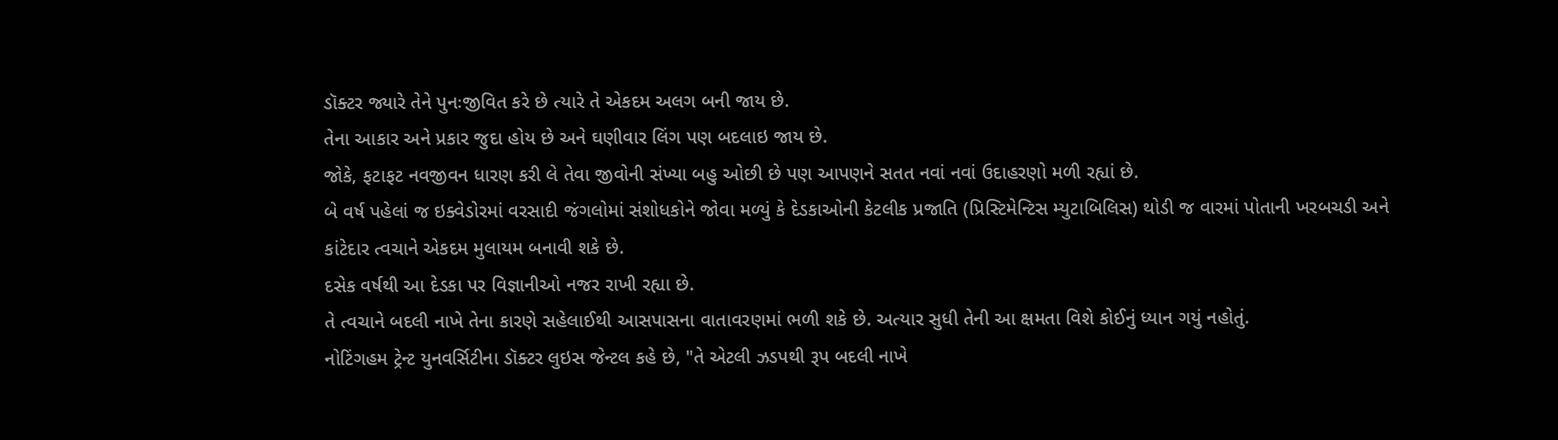ડૉક્ટર જ્યારે તેને પુનઃજીવિત કરે છે ત્યારે તે એકદમ અલગ બની જાય છે.
તેના આકાર અને પ્રકાર જુદા હોય છે અને ઘણીવાર લિંગ પણ બદલાઇ જાય છે.
જોકે, ફટાફટ નવજીવન ધારણ કરી લે તેવા જીવોની સંખ્યા બહુ ઓછી છે પણ આપણને સતત નવાં નવાં ઉદાહરણો મળી રહ્યાં છે.
બે વર્ષ પહેલાં જ ઇક્વેડોરમાં વરસાદી જંગલોમાં સંશોધકોને જોવા મળ્યું કે દેડકાઓની કેટલીક પ્રજાતિ (પ્રિસ્ટિમેન્ટિસ મ્યુટાબિલિસ) થોડી જ વારમાં પોતાની ખરબચડી અને કાંટેદાર ત્વચાને એકદમ મુલાયમ બનાવી શકે છે.
દસેક વર્ષથી આ દેડકા પર વિજ્ઞાનીઓ નજર રાખી રહ્યા છે.
તે ત્વચાને બદલી નાખે તેના કારણે સહેલાઈથી આસપાસના વાતાવરણમાં ભળી શકે છે. અત્યાર સુધી તેની આ ક્ષમતા વિશે કોઈનું ધ્યાન ગયું નહોતું.
નોટિંગહમ ટ્રેન્ટ યુનવર્સિટીના ડૉક્ટર લુઇસ જેન્ટલ કહે છે, "તે એટલી ઝડપથી રૂપ બદલી નાખે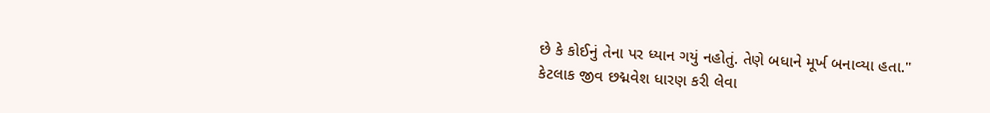છે કે કોઈનું તેના પર ધ્યાન ગયું નહોતું. તેણે બધાને મૂર્ખ બનાવ્યા હતા."
કેટલાક જીવ છદ્મવેશ ધારણ કરી લેવા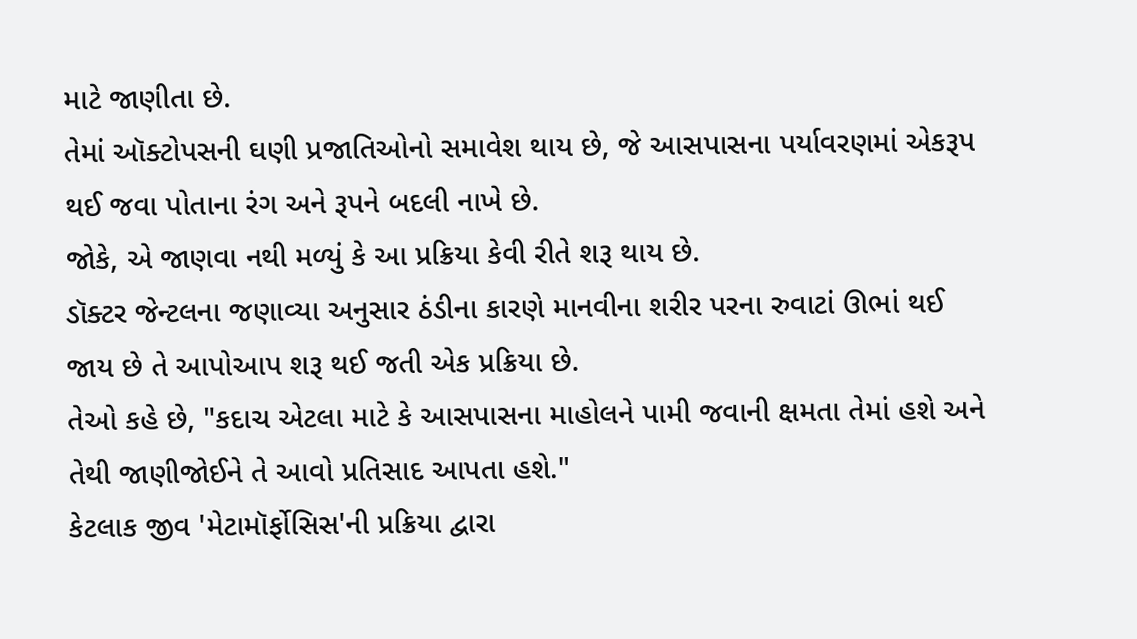માટે જાણીતા છે.
તેમાં ઑક્ટોપસની ઘણી પ્રજાતિઓનો સમાવેશ થાય છે, જે આસપાસના પર્યાવરણમાં એકરૂપ થઈ જવા પોતાના રંગ અને રૂપને બદલી નાખે છે.
જોકે, એ જાણવા નથી મળ્યું કે આ પ્રક્રિયા કેવી રીતે શરૂ થાય છે.
ડૉક્ટર જેન્ટલના જણાવ્યા અનુસાર ઠંડીના કારણે માનવીના શરીર પરના રુવાટાં ઊભાં થઈ જાય છે તે આપોઆપ શરૂ થઈ જતી એક પ્રક્રિયા છે.
તેઓ કહે છે, "કદાચ એટલા માટે કે આસપાસના માહોલને પામી જવાની ક્ષમતા તેમાં હશે અને તેથી જાણીજોઈને તે આવો પ્રતિસાદ આપતા હશે."
કેટલાક જીવ 'મેટામૉર્ફોસિસ'ની પ્રક્રિયા દ્વારા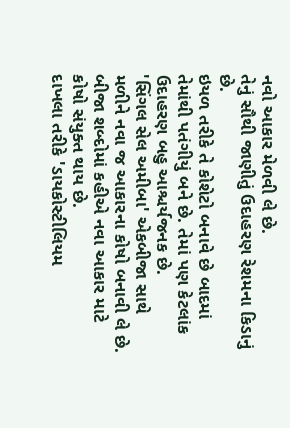નવો આકાર મેળવી લે છે.
તેનું સૌથી જાણીતું ઉદાહરણ રેશમના કિડાનું છે.
ઇયળ તરીકે તે કોશેટો બનાવે છે બાદમાં તેમાંથી પતંગીયું બને છે. તેમાં પણ કેટલાંક ઉદાહરણ બહુ આશ્ચર્યજનક છે.
'સિંગલ સેલ અમીબા' એકબીજા સાથે મળીને નવા જ આકારના કોષો બનાવી લે છે. બીજા શબ્દોમાં કહીએ નવા આકાર માટે કોષો સંયુક્ત થાય છે.
દાખલા તરીકે 'ડાયકોસ્ટીલિયમ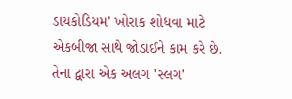ડાયકોડિયમ' ખોરાક શોધવા માટે એકબીજા સાથે જોડાઈને કામ કરે છે.
તેના દ્વારા એક અલગ 'સ્લગ'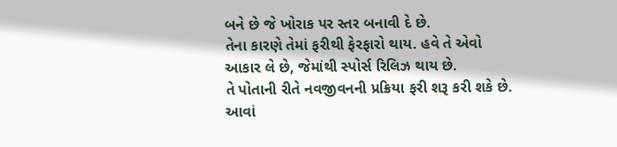બને છે જે ખોરાક પર સ્તર બનાવી દે છે.
તેના કારણે તેમાં ફરીથી ફેરફારો થાય. હવે તે એવો આકાર લે છે, જેમાંથી સ્પોર્સ રિલિઝ થાય છે.
તે પોતાની રીતે નવજીવનની પ્રક્રિયા ફરી શરૂ કરી શકે છે.
આવાં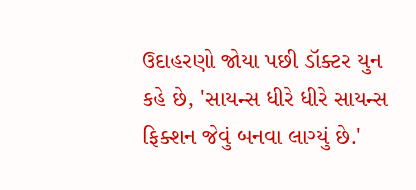ઉદાહરણો જોયા પછી ડૉક્ટર યુન કહે છે, 'સાયન્સ ધીરે ધીરે સાયન્સ ફિક્શન જેવું બનવા લાગ્યું છે.'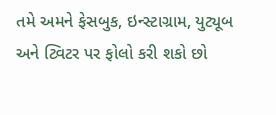તમે અમને ફેસબુક, ઇન્સ્ટાગ્રામ, યુટ્યૂબ અને ટ્વિટર પર ફોલો કરી શકો છો